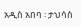አዲስ አበባ ፡ ታህሳስ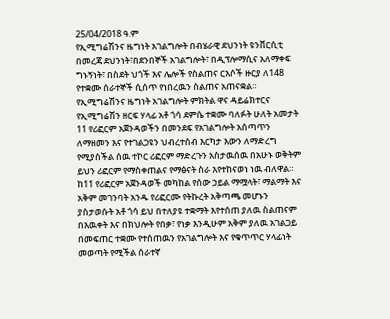25/04/2018 ዓ.ም
የኢሚግሬሽንና ዜግነት አገልግሎት በብሄራዊ ደህንነት ዩንቨርሲቲ በመረጃ ደህንነት፣በደንበኞች አገልግሎት፣ በዲፕሎማሲና አለማቀፍ ግኑኝነት፣ በስደት ህጎች እና ሌሎች የስልጠና ርእሶች ዙርያ ለ148 የተቋሙ ሰራተኞች ሲሰጥ የነበረዉን ስልጠና አጠናቋል።
የኢሚግሬሽንና ዜግነት አገልግሎት ምክትል ዋና ዳይሬክተርና የኢሚግሬሽን ዘርፍ ሃላፊ አቶ ጎሳ ደምሴ ተቋሙ ባለፉት ሁለት አመታት 11 የሪፎርም አጀንዳወችን በመንደፍ የአገልግሎት አሰጣጥን ለማዘመን እና የተገልጋዩን ህብረተሰብ እርካታ እውን ለማድረግ የሚያስችል ሰዉ ተኮር ሪፎርም ማድረጉን አስታዉሰዉ በአሁኑ ወቅትም ይህን ሪፎርም የማስቀጠልና የማፅናት ስራ እየተከናወነ ነዉ ብለዋል።
ከ11 የሪፎርም አጀንዳወች መካከል የሰው ኃይል ማሟላት፣ ማልማት እና አቅም መገንባት አንዱ የሪፎርሙ የትኩረት አቅጣጫ መሆኑን ያስታወሱት አቶ ጎሳ ይህ በተለያዩ ተቋማት እየተሰጠ ያለዉ ስልጠናም በእዉቀት እና በክህሎት የበቃ፣ የነቃ እንዲሁም አቅም ያለዉ አገልጋይ በመፍጠር ተቋሙ የተሰጠዉን የአገልግሎት እና የቁጥጥር ሃላፊነት መወጣት የሚችል ሰራተኛ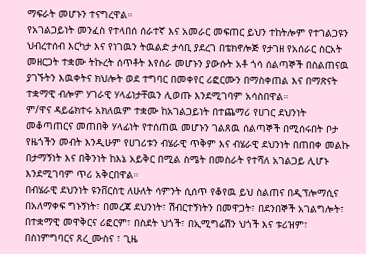ማፍራት መሆኑን ተናግረዋል።
የአገልጋይነት መንፈስ የተላበሰ ሰራተኛ እና አመራር መፍጠር ይህን ተከትሎም የተገልጋዩን ህብረተሰብ እርካታ እና የነገዉን ትዉልድ ታሳቢ ያደረገ በቴክኖሎጅ የታገዘ የአሰራር ስርአት መዘርጋት ተቋሙ ትኩረት ሰጥቶት እየሰራ መሆኑን ያውሱት አቶ ጎሳ ሰልጣኞች በስልጠናዉ ያገኙትን እዉቀትና ክህሎት ወደ ተግባር በመቀየር ሪፎርሙን በማስቀጠል እና በማጽናት ተቋማዊ ብሎም ሃገራዊ ሃላፊነታቸዉን ሊወጡ እንደሚገባም አሳስበዋል።
ም/ዋና ዳይሬክተሩ አክለዉም ተቋሙ ከአገልጋይነት በተጨማሪ የሀገር ደህንነት መቆጣጠርና መጠበቅ ሃላፊነት የተሰጠዉ መሆኑን ገልጸዉ ሰልጣኞች በሚሰሩበት ቦታ የዜጎችን መብት እንዲሁም የሀገሪቱን ብሄራዊ ጥቅም እና ብሄራዊ ደህንነት በጠበቀ መልኩ በታማኝነት እና በቅንነት ከእኔ አይቅር በሚል ስሜት በመስራት የተሻለ አገልጋይ ሊሆኑ እንደሚገባም ጥሪ አቅርበዋል።
በብሄራዊ ደህንነት ዩንቨርስቲ ለሁለት ሳምንት ሲሰጥ የቆየዉ ይህ ስልጠና በዲፕሎማሲና በአለማቀፍ ግኑኝነት፣ በመረጃ ደህንነት፣ ሽብርተኝነትን በመዋጋት፣ በደንበኞች አገልግሎት፣ በተቋማዊ መዋቅርና ሪፎርም፣ በስደት ህጎች፣ በኢሚግሬሽን ህጎች እና ቱሪዝም፣ በስነምግባርና ጸረ_ሙስና ፣ ጊዜ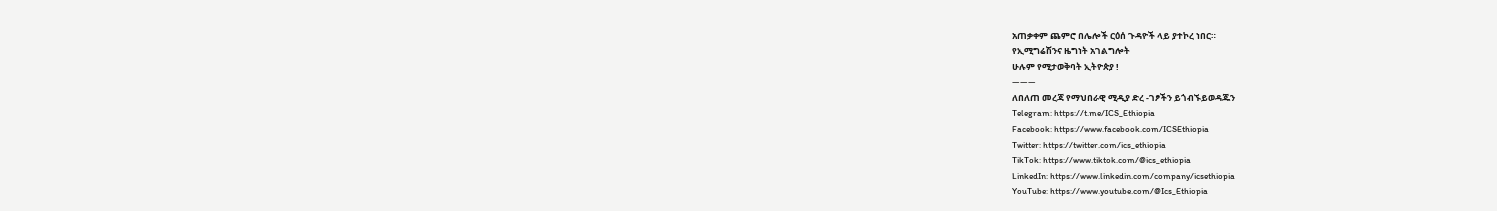አጠቃቀም ጨምሮ በሌሎች ርዕሰ ጉዳዮች ላይ ያተኮረ ነበር።
የኢሚግሬሽንና ዜግነት አገልግሎት
ሁሉም የሚታወቅባት ኢትዮጵያ !
———
ለበለጠ መረጃ የማህበራዊ ሚዲያ ድረ -ገፆችን ይጎብኙይወዳጁን
Telegram: https://t.me/ICS_Ethiopia
Facebook: https://www.facebook.com/ICSEthiopia
Twitter: https://twitter.com/ics_ethiopia
TikTok: https://www.tiktok.com/@ics_ethiopia
LinkedIn: https://www.linkedin.com/company/icsethiopia
YouTube: https://www.youtube.com/@Ics_Ethiopia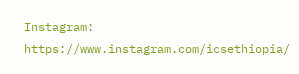Instagram: https://www.instagram.com/icsethiopia/